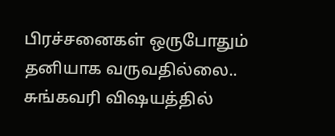பிரச்சனைகள் ஒருபோதும் தனியாக வருவதில்லை.. சுங்கவரி விஷயத்தில்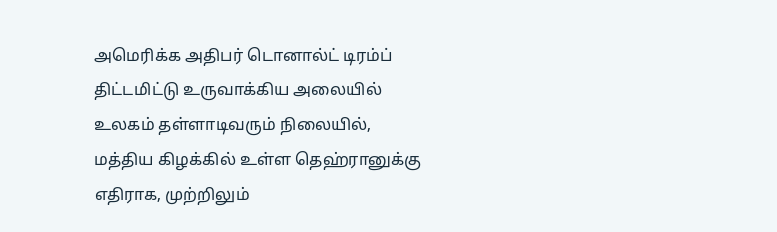அமெரிக்க அதிபர் டொனால்ட் டிரம்ப் திட்டமிட்டு உருவாக்கிய அலையில் உலகம் தள்ளாடிவரும் நிலையில், மத்திய கிழக்கில் உள்ள தெஹ்ரானுக்கு எதிராக, முற்றிலும்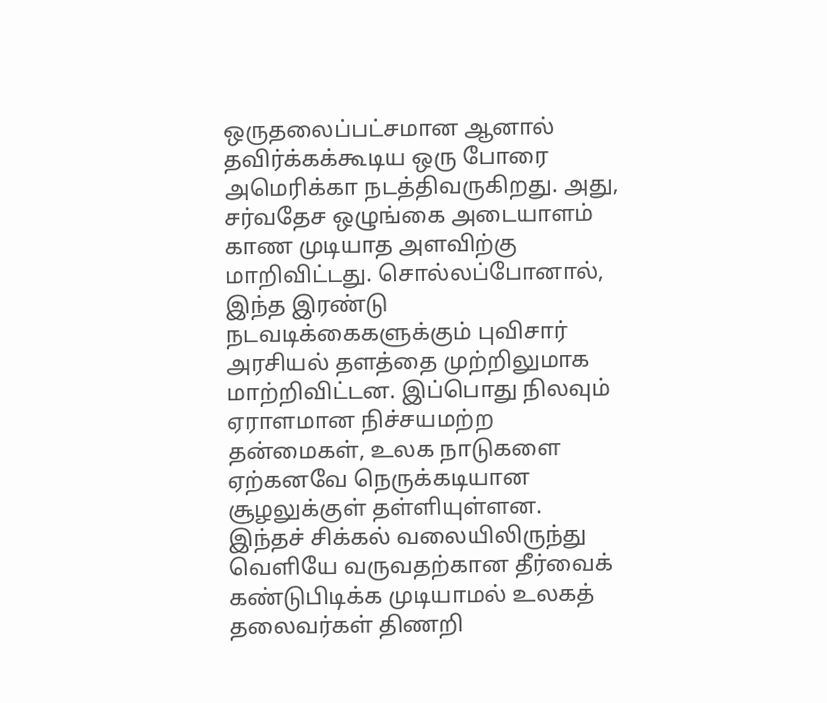ஒருதலைப்பட்சமான ஆனால் தவிர்க்கக்கூடிய ஒரு போரை அமெரிக்கா நடத்திவருகிறது. அது, சர்வதேச ஒழுங்கை அடையாளம் காண முடியாத அளவிற்கு மாறிவிட்டது. சொல்லப்போனால், இந்த இரண்டு நடவடிக்கைகளுக்கும் புவிசார் அரசியல் தளத்தை முற்றிலுமாக மாற்றிவிட்டன. இப்பொது நிலவும் ஏராளமான நிச்சயமற்ற தன்மைகள், உலக நாடுகளை ஏற்கனவே நெருக்கடியான சூழலுக்குள் தள்ளியுள்ளன. இந்தச் சிக்கல் வலையிலிருந்து வெளியே வருவதற்கான தீர்வைக் கண்டுபிடிக்க முடியாமல் உலகத் தலைவர்கள் திணறி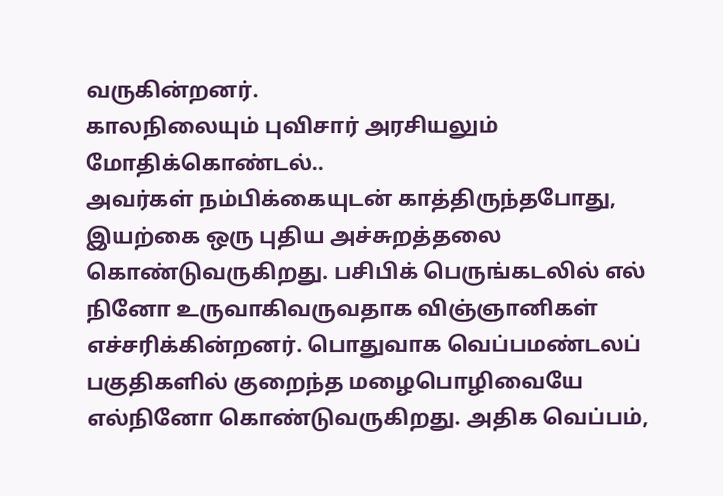வருகின்றனர்.
காலநிலையும் புவிசார் அரசியலும் மோதிக்கொண்டல்..
அவர்கள் நம்பிக்கையுடன் காத்திருந்தபோது, இயற்கை ஒரு புதிய அச்சுறத்தலை கொண்டுவருகிறது. பசிபிக் பெருங்கடலில் எல் நினோ உருவாகிவருவதாக விஞ்ஞானிகள் எச்சரிக்கின்றனர். பொதுவாக வெப்பமண்டலப் பகுதிகளில் குறைந்த மழைபொழிவையே எல்நினோ கொண்டுவருகிறது. அதிக வெப்பம்,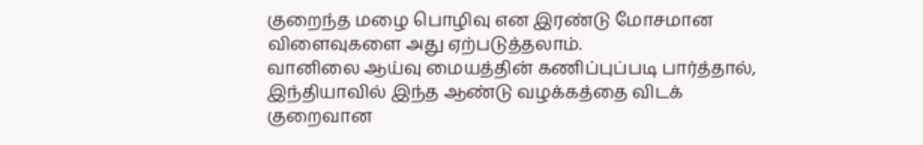குறைந்த மழை பொழிவு என இரண்டு மோசமான விளைவுகளை அது ஏற்படுத்தலாம்.
வானிலை ஆய்வு மையத்தின் கணிப்புப்படி பார்த்தால், இந்தியாவில் இந்த ஆண்டு வழக்கத்தை விடக் குறைவான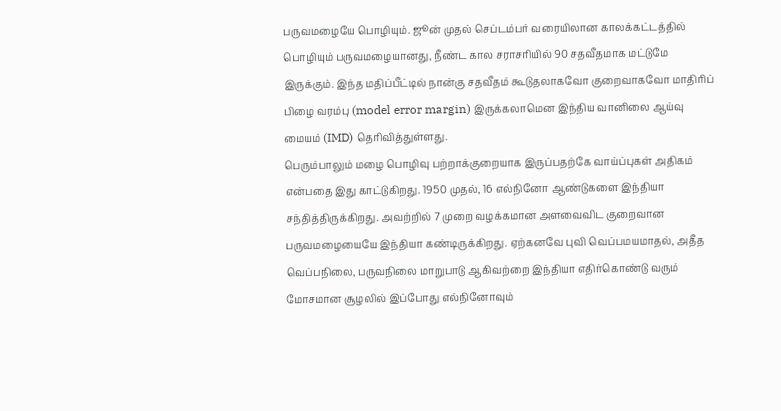பருவமழையே பொழியும். ஜூன் முதல் செப்டம்பர் வரையிலான காலக்கட்டத்தில் பொழியும் பருவமழையானது, நீண்ட கால சராசரியில் 90 சதவீதமாக மட்டுமே இருக்கும். இந்த மதிப்பீட்டில் நான்கு சதவீதம் கூடுதலாகவோ குறைவாகவோ மாதிரிப் பிழை வரம்பு (model error margin) இருக்கலாமென இந்திய வானிலை ஆய்வு மையம் (IMD) தெரிவித்துள்ளது.
பெரும்பாலும் மழை பொழிவு பற்றாக்குறையாக இருப்பதற்கே வாய்ப்புகள் அதிகம் என்பதை இது காட்டுகிறது. 1950 முதல், 16 எல்நினோ ஆண்டுகளை இந்தியா சந்தித்திருக்கிறது. அவற்றில் 7 முறை வழக்கமான அளவைவிட குறைவான பருவமழையையே இந்தியா கண்டிருக்கிறது. ஏற்கனவே புவி வெப்பமயமாதல், அதீத வெப்பநிலை, பருவநிலை மாறுபாடு ஆகிவற்றை இந்தியா எதிர்கொண்டு வரும் மோசமான சூழலில் இப்போது எல்நினோவும்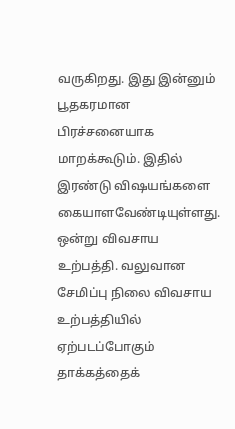வருகிறது. இது இன்னும் பூதகரமான பிரச்சனையாக மாறக்கூடும். இதில் இரண்டு விஷயங்களை கையாளவேண்டியுள்ளது. ஒன்று விவசாய உற்பத்தி. வலுவான சேமிப்பு நிலை விவசாய உற்பத்தியில் ஏற்படப்போகும் தாக்கத்தைக்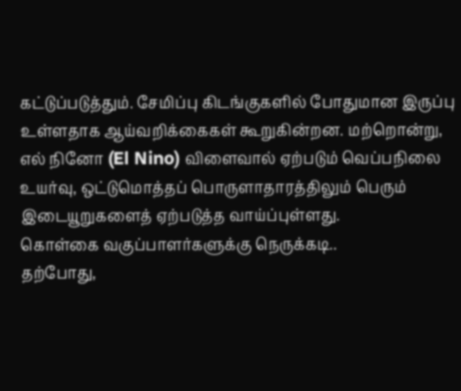கட்டுப்படுத்தும். சேமிப்பு கிடங்குகளில் போதுமான இருப்பு உள்ளதாக ஆய்வறிக்கைகள் கூறுகின்றன. மற்றொன்று, எல் நினோ (El Nino) விளைவால் ஏற்படும் வெப்பநிலை உயர்வு, ஒட்டுமொத்தப் பொருளாதாரத்திலும் பெரும் இடையூறுகளைத் ஏற்படுத்த வாய்ப்புள்ளது.
கொள்கை வகுப்பாளர்களுக்கு நெருக்கடி..
தற்போது,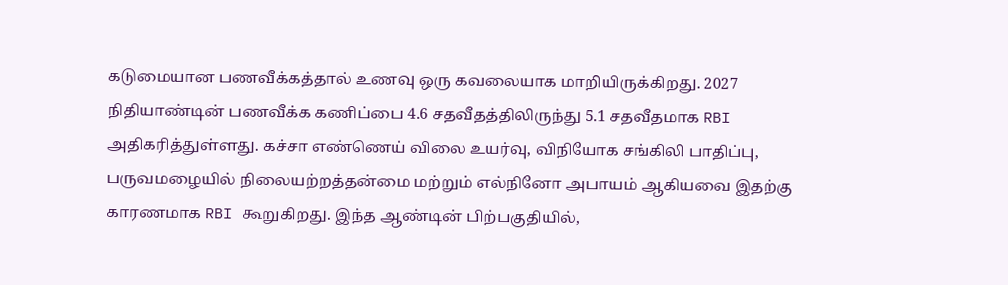கடுமையான பணவீக்கத்தால் உணவு ஒரு கவலையாக மாறியிருக்கிறது. 2027 நிதியாண்டின் பணவீக்க கணிப்பை 4.6 சதவீதத்திலிருந்து 5.1 சதவீதமாக RBI அதிகரித்துள்ளது. கச்சா எண்ணெய் விலை உயர்வு, விநியோக சங்கிலி பாதிப்பு, பருவமழையில் நிலையற்றத்தன்மை மற்றும் எல்நினோ அபாயம் ஆகியவை இதற்கு காரணமாக RBI கூறுகிறது. இந்த ஆண்டின் பிற்பகுதியில்,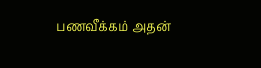பணவீக்கம் அதன்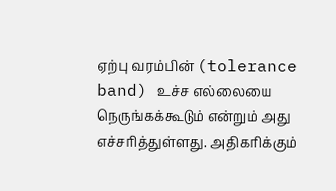ஏற்பு வரம்பின் (tolerance band) உச்ச எல்லையை நெருங்கக்கூடும் என்றும் அது எச்சரித்துள்ளது. அதிகரிக்கும்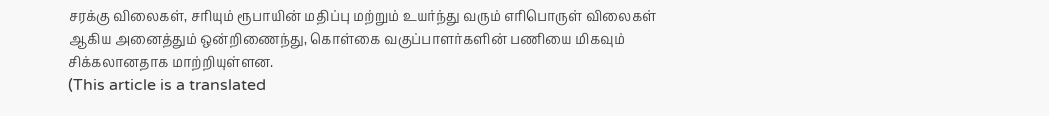சரக்கு விலைகள், சரியும் ரூபாயின் மதிப்பு மற்றும் உயர்ந்து வரும் எரிபொருள் விலைகள் ஆகிய அனைத்தும் ஒன்றிணைந்து, கொள்கை வகுப்பாளர்களின் பணியை மிகவும் சிக்கலானதாக மாற்றியுள்ளன.
(This article is a translated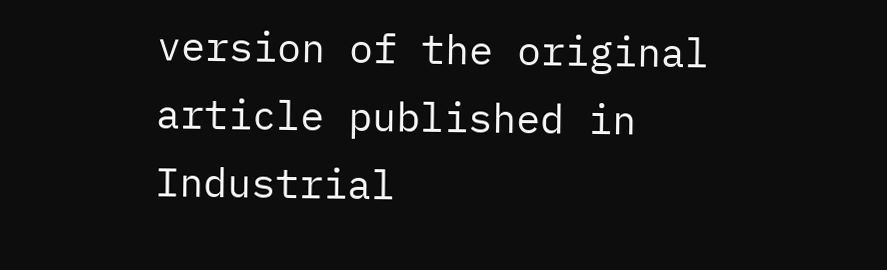version of the original article published in Industrial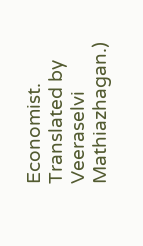Economist. Translated by Veeraselvi Mathiazhagan.)